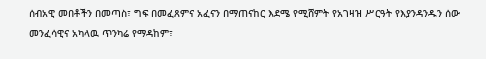ሰብአዊ መበቶችን በመጣስ፣ ግፍ በመፈጸምና አፈናን በማጠናከር እደሜ የሚሸምት የአገዛዝ ሥርዓት የእያንዳንዱን ሰው መንፈሳዊና አካላዉ ጥንካሬ የማዳከም፣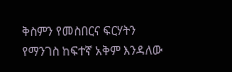ቅስምን የመስበርና ፍርሃትን የማንገስ ከፍተኛ አቅም እንዳለው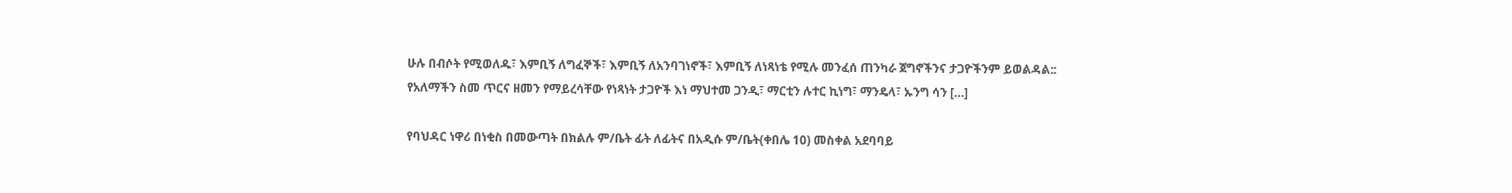ሁሉ በብሶት የሚወለዱ፣ እምቢኝ ለግፈኞች፣ እምቢኝ ለአንባገነኖች፣ እምቢኝ ለነጻነቴ የሚሉ መንፈሰ ጠንካራ ጀግኖችንና ታጋዮችንም ይወልዳል:: የአለማችን ስመ ጥርና ዘመን የማይረሳቸው የነጻነት ታጋዮች እነ ማህተመ ጋንዲ፣ ማርቲን ሉተር ኪነግ፣ ማንዴላ፣ ኡንግ ሳን […]

የባህዳር ነዋሪ በነቂስ በመውጣት በክልሉ ም/ቤት ፊት ለፊትና በአዲሱ ም/ቤት(ቀበሌ 10) መስቀል አደባባይ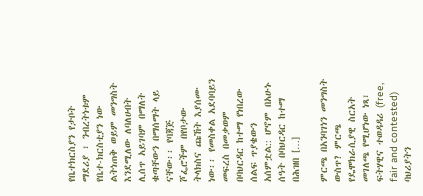የቤተክርስያን የታቦት ማደሪያ ፣ ንብረትነቱም የቤተ-ክርስቲያን ነው ልትነጠቅ ወይም መንግስት እንደሚለው ለባለሀብት ሊሰጥ አይገባም በማለት ቁጣቸውን በማሰማት ላይ ናቸው፡፡ የባጃጅ ሾፌሮችም በየቦታው ትላክስና ጩኸት እያሰሙ ነው፡፡ የመስቀል አደባባይን መፍረስ በመቃወም በባህርዳር ከተማ የነበረው ሰልፍ ጥያቄውን አሰምቷል:: ሆኖም በአሁኑ ሰዓት በባህርዳር ከተማ በሕዝበ […]

ምርጫ በአንባገነን መንግስት ውስጥ? ምርጫ የዴሞክራሲያዊ ስርአት መገለጫ የሚሆነው ነጻ፣ ፍትሃዊና ተወዳዳሪ (free, fair and contested) ባህሪያትን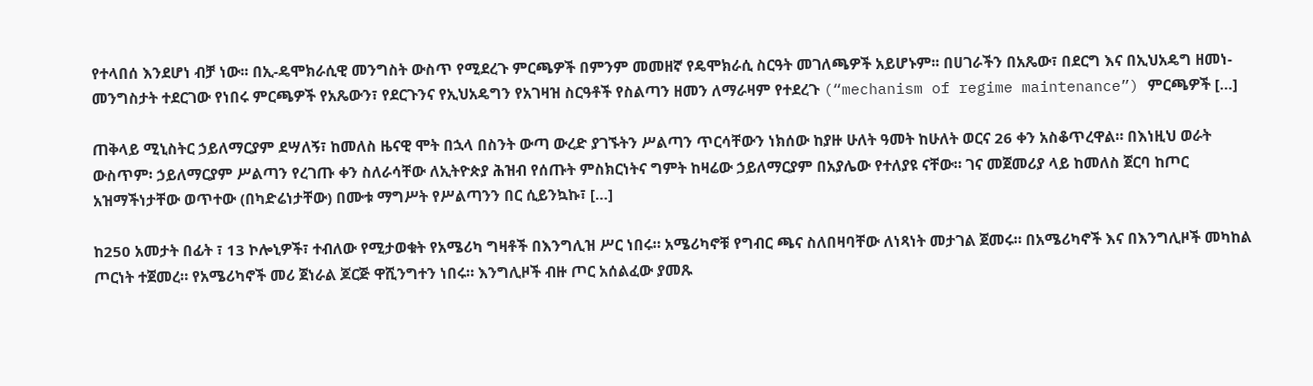የተላበሰ እንደሆነ ብቻ ነው፡፡ በኢ-ዴሞክራሲዊ መንግስት ውስጥ የሚደረጉ ምርጫዎች በምንም መመዘኛ የዴሞክራሲ ስርዓት መገለጫዎች አይሆኑም፡፡ በሀገራችን በአጼው፣ በደርግ እና በኢህአዴግ ዘመነ-መንግስታት ተደርገው የነበሩ ምርጫዎች የአጼውን፣ የደርጉንና የኢህአዴግን የአገዛዝ ስርዓቶች የስልጣን ዘመን ለማራዛም የተደረጉ (“mechanism of regime maintenance”) ምርጫዎች […]

ጠቅላይ ሚኒስትር ኃይለማርያም ደሣለኝ፣ ከመለስ ዜናዊ ሞት በኋላ በስንት ውጣ ውረድ ያገኙትን ሥልጣን ጥርሳቸውን ነክሰው ከያዙ ሁለት ዓመት ከሁለት ወርና 26 ቀን አስቆጥረዋል። በእነዚህ ወራት ውስጥም፡ ኃይለማርያም ሥልጣን የረገጡ ቀን ስለራሳቸው ለኢትዮጵያ ሕዝብ የሰጡት ምስክርነትና ግምት ከዛሬው ኃይለማርያም በአያሌው የተለያዩ ናቸው። ገና መጀመሪያ ላይ ከመለስ ጀርባ ከጦር አዝማችነታቸው ወጥተው (በካድሬነታቸው) በሙቱ ማግሥት የሥልጣንን በር ሲይንኳኩ፣ […]

ከ250 አመታት በፊት ፣ 13 ኮሎኒዎች፣ ተብለው የሚታወቁት የአሜሪካ ግዛቶች በእንግሊዝ ሥር ነበሩ። አሜሪካኖቹ የግብር ጫና ስለበዛባቸው ለነጻነት መታገል ጀመሩ። በአሜሪካኖች እና በእንግሊዞች መካከል ጦርነት ተጀመረ። የአሜሪካኖች መሪ ጀነራል ጆርጅ ዋሺንግተን ነበሩ። እንግሊዞች ብዙ ጦር አሰልፈው ያመጹ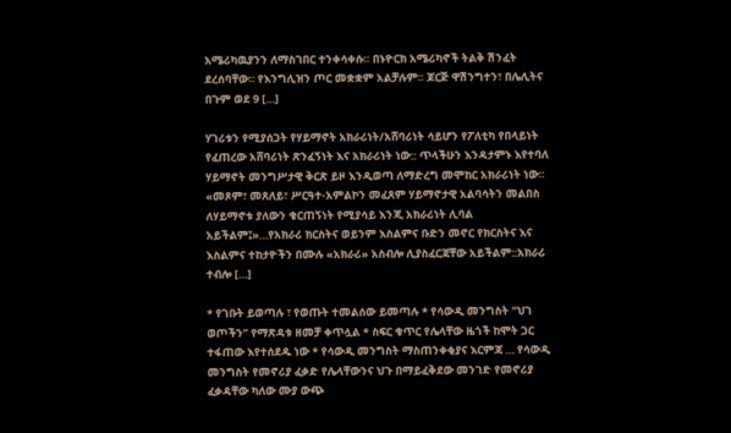አሜሪካዉያንን ለማስገበር ተንቀሳቀሱ። በኑዮርክ አሜሪካኖች ትልቅ ሽንፈት ደረሰባቸው። የእንግሊዝን ጦር መቋቋም አልቻሉም። ጆርጅ ዋሽንግተን፣ በሌሊትና በጉም ወደ 9 […]

ሃገሪቱን የሚያሰጋት የሃይማኖት አክራሪነት/አሸባሪነት ሳይሆን የፖለቲካ የበላይነት የፈጠረው አሸባሪነት ጽንፈኝነት እና አክራሪነት ነው:: ጥላችሁን እንዳታምኑ እየተባለ ሃይማኖት መንግሥታዊ ቅርጽ ይዞ እንዲወጣ ለማድረግ መሞከር አክራሪነት ነው፡፡ «መጾም፣ መጸለይ፣ ሥርዓተ-አምልኮን መፈጸም ሃይማኖታዊ አልባሳትን መልበስ ለሃይማኖቱ ያለውን ቁርጠኝነት የሚያሳይ እንጂ አክራሪነት ሊባል አይችልም፤»…የአክራሪ ክርስትና ወይንም እስልምና ቡድን መኖር የክርስትና እና እስልምና ተከታዮችን በሙሉ «አክራሪ» አስብሎ ሊያስፈርጃቸው አይችልም::አክራሪ ተብሎ […]

* የገቡት ይወጣሉ ፣ የወጡት ተመልሰው ይመጣሉ * የሳውዲ መንግስት “ህገ ወጦችን” የማጽዳቱ ዘመቻ ቀጥሏል * ስፍር ቁጥር የሌላቸው ዜጎች ከሞት ጋር ተፋጠው እየተሰደዱ ነው * የሳውዲ መንግስት ማስጠንቀቂያና እርምጃ … የሳውዲ መንግስት የመኖሪያ ፈቃድ የሌላቸውንና ህጉ በማይፈቅደው መንገድ የመኖሪያ ፈቃዳቸው ካለው ሙያ ውጭ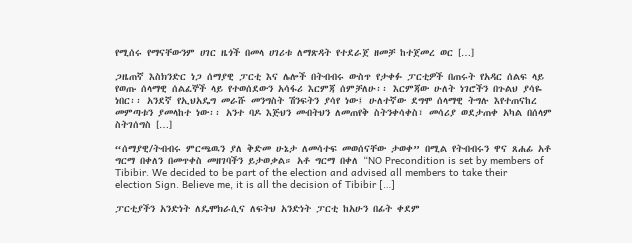የሚሰሩ የማናቸውንም ሀገር ዜጎች በመላ ሀገሪቱ ለማጽዳት የተደራጀ ዘመቻ ከተጀመረ ወር […]

ጋዜጠኛ እስክንድር ነጋ ሰማያዊ ፓርቲ እና ሌሎች በትብብሩ ውስጥ የታቀፉ ፓርቲዎች በጠሩት የአዳር ሰልፍ ላይ የወጡ ሰላማዊ ሰልፈኞች ላይ የተወሰደውን አሳፋሪ እርምጃ ሰምቻለሁ፡፡ እርምጃው ሁለት ነገሮችን በጉልህ ያሳዬ ነበር፡፡ አንደኛ የኢህአዴግ መራሹ መንግስት ሽንፍትን ያሳየ ነው፤ ሁለተኛው ደግሞ ሰላማዊ ትግሉ እየተጠናከረ መምጣቱን ያመላከተ ነው፡፡ አንተ ባዶ እጅህን መብትህን ለመጠየቅ ስትንቀሳቀስ፣ መሳሪያ ወደታጠቀ አካል በሰላም ስትገሰግስ […]

“ሰማያዊ/ትብብሩ ምርጫዉን ያለ ቅድመ ሁኔታ ለመሳተፍ መወሰናቸው ታወቀ” በሚል የትብብሩን ዋና ጸሐፊ አቶ ግርማ በቀለን በመጥቀስ መዘገባችን ይታወቃል። አቶ ግርማ በቀለ “NO Precondition is set by members of Tibibir. We decided to be part of the election and advised all members to take their election Sign. Believe me, it is all the decision of Tibibir […]

ፓርቲያችን አንድነት ለዴሞክራሲና ለፍትህ አንድነት ፓርቲ ከአሁን በፊት ቀደም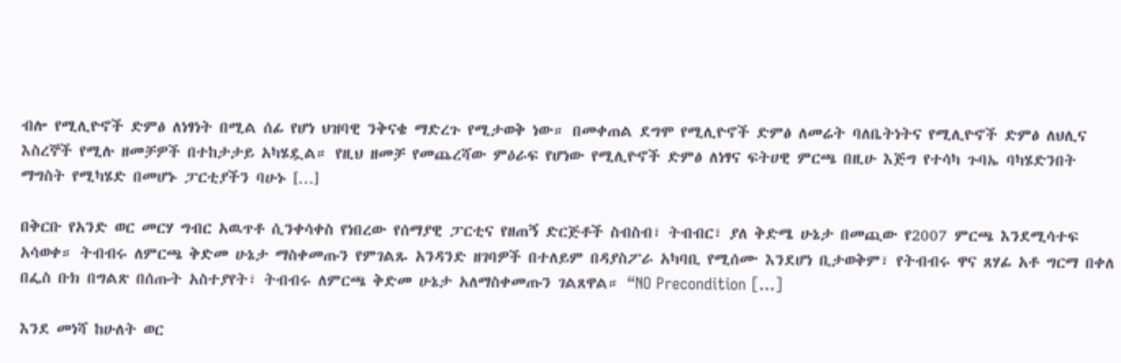ብሎ የሚሊዮኖች ድምፅ ለነፃነት በሚል ሰፊ የሆነ ህዝባዊ ንቅናቄ ማድረጉ የሚታወቅ ነው። በመቀጠል ደግሞ የሚሊዮኖች ድምፅ ለመሬት ባለቤትነትና የሚሊዮኖች ድምፅ ለህሊና እስረኞች የሚሉ ዘመቻዎች በተከታታይ አካሄዷል። የዚህ ዘመቻ የመጨረሻው ምዕራፍ የሆነው የሚሊዮኖች ድምፅ ለነፃና ፍትሀዊ ምርጫ በዚሁ እጅግ የተሳካ ጉባኤ ባካሄድንበት ማግስት የሚካሄድ በመሆኑ ፓርቲያችን ባሁኑ […]

በቅርቡ የአንድ ወር መርሃ ግብር አዉጥቶ ሲንቀሳቀስ የነበረው የሰማያዊ ፓርቲና የዘጠኝ ድርጅቶች ስብስብ፣ ትብብር፣ ያለ ቅድሜ ሁኔታ በመጪው የ2007 ምርጫ እንደሚሳተፍ አሳወቀ። ትብብሩ ለምርጫ ቅድመ ሁኔታ ማስቀመጡን የምገልጹ አንዳንድ ዘገባዎች በተለይም በዳያስፖራ አካባቢ የሚሰሙ እንደሆነ ቢታወቅም፣ የትብብሩ ዋና ጸሃፊ አቶ ግርማ በቀለ በፌስ ቡክ በግልጽ በሰጡት አስተያየት፣ ትብብሩ ለምርጫ ቅድመ ሁኔታ አለማስቀመጡን ገልጸዋል። “NO Precondition […]

እንደ መነሻ ከሁለት ወር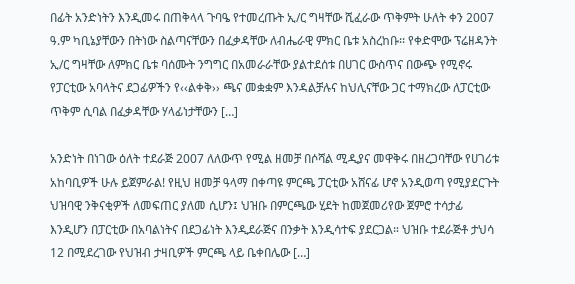በፊት አንድነትን እንዲመሩ በጠቅላላ ጉባዔ የተመረጡት ኢ/ር ግዛቸው ሺፈራው ጥቅምት ሁለት ቀን 2007 ዓ.ም ካቢኔያቸውን በትነው ስልጣናቸውን በፈቃዳቸው ለብሔራዊ ምክር ቤቱ አስረከቡ፡፡ የቀድሞው ፕሬዘዳንት ኢ/ር ግዛቸው ለምክር ቤቱ ባሰሙት ንግግር በአመራራቸው ያልተደሰቱ በሀገር ውስጥና በውጭ የሚኖሩ የፓርቲው አባላትና ደጋፊዎችን የ‹‹ልቀቅ›› ጫና መቋቋም እንዳልቻሉና ከህሊናቸው ጋር ተማክረው ለፓርቲው ጥቅም ሲባል በፈቃዳቸው ሃላፊነታቸውን […]

አንድነት በነገው ዕለት ተደራጅ 2007 ለለውጥ የሚል ዘመቻ በሶሻል ሚዲያና መዋቅሩ በዘረጋባቸው የሀገሪቱ አከባቢዎች ሁሉ ይጀምራል! የዚህ ዘመቻ ዓላማ በቀጣዩ ምርጫ ፓርቲው አሸናፊ ሆኖ አንዲወጣ የሚያደርጉት ህዝባዊ ንቅናቂዎች ለመፍጠር ያለመ ሲሆን፤ ህዝቡ በምርጫው ሂደት ከመጀመሪየው ጀምሮ ተሳታፊ እንዲሆን በፓርቲው በአባልነትና በደጋፊነት እንዲደራጅና በንቃት እንዲሳተፍ ያደርጋል። ህዝቡ ተደራጅቶ ታህሳ 12 በሚደረገው የህዝብ ታዛቢዎች ምርጫ ላይ ቤቀበሌው […]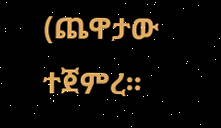(ጨዋታው ተጀምረ፡፡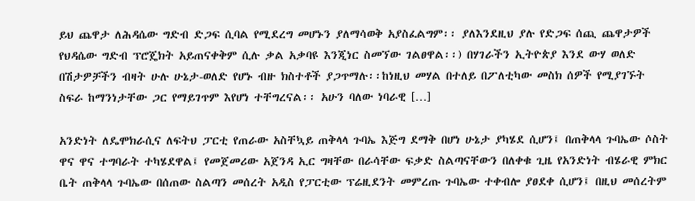ይህ ጨዋታ ለሕዳሴው ግድብ ድጋፍ ሲባል የሚደረግ መሆኑን ያለማሳወቅ አያስፈልግም፡፡ ያለእንደዚህ ያሉ የድጋፍ ሰጪ ጨዋታዎች የህዳሴው ግድብ ፕሮጄክት አይጠናቀቅም ሲሉ ቃል አቃባዩ እንጂነር ስመኘው ገልፀዋል፡፡) በሃገራችን ኢትዮጵያ እንደ ውሃ ወለድ በሽታዎቻችን ብዛት ሁሉ ሁኔታ-ወለድ የሆኑ ብዙ ክስተቶች ያጋጥማሉ፡፡ከነዚህ መሃል በተለይ በፖለቲካው መስክ ሰዎች የሚያገኙት ስፍራ ከማንነታቸው ጋር የማይገጥም እየሆነ ተቸግረናል፡፡ አሁን ባለው ነባራዊ […]

አንድነት ለዴሞክራሲና ለፍትህ ፓርቲ የጠራው አስቸኳይ ጠቅላላ ጉባኤ እጅግ ደማቅ በሆነ ሁኔታ ያካሄደ ሲሆን፤ በጠቅላላ ጉባኤው ሶስት ዋና ዋና ተግባራት ተካሄደዋል፤ የመጀመሪው አጀንዳ ኢር ግዛቸው በራሳቸው ፍቃድ ስልጣናቸውን በለቀቁ ጊዜ የአንድነት ብሄራዊ ምክር ቤት ጠቅላላ ጉባኤው በሰጠው ስልጣን መሰረት አዲስ የፓርቲው ፕሬዚደንት መምረጡ ጉባኤው ተቀብሎ ያፀደቀ ሲሆን፤ በዚህ መሰረትም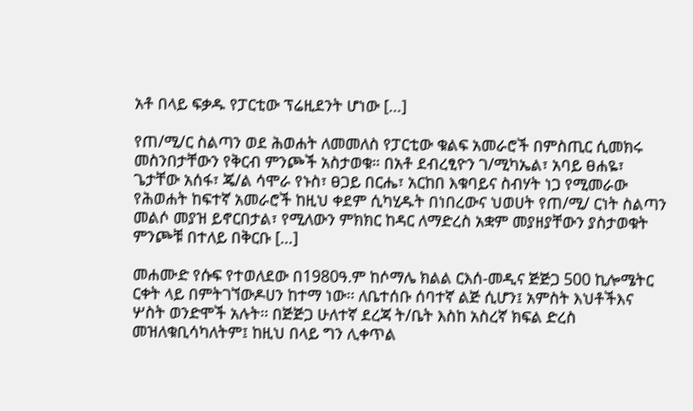አቶ በላይ ፍቃዱ የፓርቲው ፕሬዚደንት ሆነው […]

የጠ/ሚ/ር ስልጣን ወደ ሕወሐት ለመመለስ የፓርቲው ቁልፍ አመራሮች በምስጢር ሲመክሩ መስንበታቸውን የቅርብ ምንጮች አስታወቁ። በአቶ ደብረፂዮን ገ/ሚካኤል፣ አባይ ፀሐዬ፣ ጌታቸው አሰፋ፣ ጄ/ል ሳሞራ የኑስ፣ ፀጋይ በርሔ፣ አርከበ እቁባይና ስብሃት ነጋ የሚመራው የሕወሐት ከፍተኛ አመራሮች ከዚህ ቀደም ሲካሂዱት በነበረውና ህወሀት የጠ/ሚ/ ርነት ስልጣን መልሶ መያዝ ይኖርበታል፣ የሚለውን ምክክር ከዳር ለማድረስ አቋም መያዘያቸውን ያስታወቁት ምንጮቹ በተለይ በቅርቡ […]

መሐሙድ የሱፍ የተወለደው በ1980ዓ.ም ከሶማሌ ክልል ርእሰ-መዲና ጅጅጋ 500 ኪሎሜትር ርቀት ላይ በምትገኘውዶሀን ከተማ ነው፡፡ ለቤተሰቡ ሰባተኛ ልጅ ሲሆን፤ አምስት እህቶችእና ሦስት ወንድሞች አሉት፡፡ በጅጅጋ ሁለተኛ ደረጃ ት/ቤት እስከ አስረኛ ክፍል ድረስ መዝለቁቢሳካለትም፤ ከዚህ በላይ ግን ሊቀጥል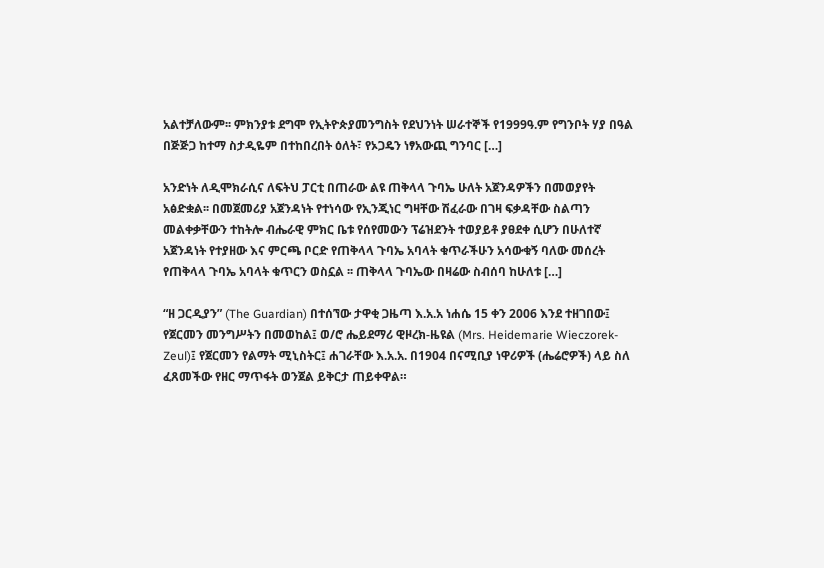አልተቻለውም፡፡ ምክንያቱ ደግሞ የኢትዮጵያመንግስት የደህንነት ሠራተኞች የ1999ዓ.ም የግንቦት ሃያ በዓል በጅጅጋ ከተማ ስታዲዬም በተከበረበት ዕለት፣ የኦጋዴን ነፃአውጪ ግንባር […]

አንድነት ለዲሞክራሲና ለፍትህ ፓርቲ በጠራው ልዩ ጠቅላላ ጉባኤ ሁለት አጀንዳዎችን በመወያየት አፅድቋል፡፡ በመጀመሪያ አጀንዳነት የተነሳው የኢንጂነር ግዛቸው ሽፈራው በገዛ ፍቃዳቸው ስልጣን መልቀቃቸውን ተከትሎ ብሔራዊ ምክር ቤቱ የሰየመውን ፕሬዝደንት ተወያይቶ ያፀደቀ ሲሆን በሁለተኛ አጀንዳነት የተያዘው እና ምርጫ ቦርድ የጠቅላላ ጉባኤ አባላት ቁጥራችሁን አሳውቁኝ ባለው መሰረት የጠቅላላ ጉባኤ አባላት ቁጥርን ወስኗል ፡፡ ጠቅላላ ጉባኤው በዛሬው ስብሰባ ከሁለቱ […]

“ዘ ጋርዲያን” (The Guardian) በተሰኘው ታዋቂ ጋዜጣ እ.አ.አ ነሐሴ 15 ቀን 2006 እንደ ተዘገበው፤ የጀርመን መንግሥትን በመወከል፤ ወ/ሮ ሔይደማሪ ዊዞረክ-ዜዩል (Mrs. Heidemarie Wieczorek-Zeul)፤ የጀርመን የልማት ሚኒስትር፤ ሐገራቸው እ.አ.አ. በ1904 በናሚቢያ ነዋሪዎች (ሔሬሮዎች) ላይ ስለ ፈጸመችው የዘር ማጥፋት ወንጀል ይቅርታ ጠይቀዋል።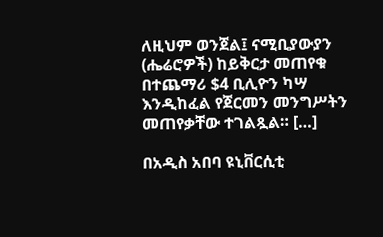ለዚህም ወንጀል፤ ናሚቢያውያን (ሔሬሮዎች) ከይቅርታ መጠየቁ በተጨማሪ $4 ቢሊዮን ካሣ እንዲከፈል የጀርመን መንግሥትን መጠየቃቸው ተገልጿል። […]

በአዲስ አበባ ዩኒቨርሲቲ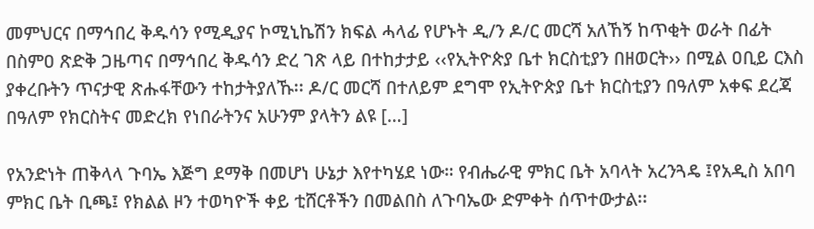መምህርና በማኅበረ ቅዱሳን የሚዲያና ኮሚኒኬሽን ክፍል ሓላፊ የሆኑት ዲ/ን ዶ/ር መርሻ አለኸኝ ከጥቂት ወራት በፊት በስምዐ ጽድቅ ጋዜጣና በማኅበረ ቅዱሳን ድረ ገጽ ላይ በተከታታይ ‹‹የኢትዮጵያ ቤተ ክርስቲያን በዘወርት›› በሚል ዐቢይ ርእስ ያቀረቡትን ጥናታዊ ጽሑፋቸውን ተከታትያለኹ፡፡ ዶ/ር መርሻ በተለይም ደግሞ የኢትዮጵያ ቤተ ክርስቲያን በዓለም አቀፍ ደረጃ በዓለም የክርስትና መድረክ የነበራትንና አሁንም ያላትን ልዩ […]

የአንድነት ጠቅላላ ጉባኤ እጅግ ደማቅ በመሆነ ሁኔታ እየተካሄደ ነው። የብሔራዊ ምክር ቤት አባላት አረንጓዴ ፤የአዲስ አበባ ምክር ቤት ቢጫ፤ የክልል ዞን ተወካዮች ቀይ ቲሸርቶችን በመልበስ ለጉባኤው ድምቀት ሰጥተውታል፡፡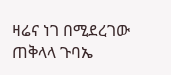ዛሬና ነገ በሚደረገው ጠቅላላ ጉባኤ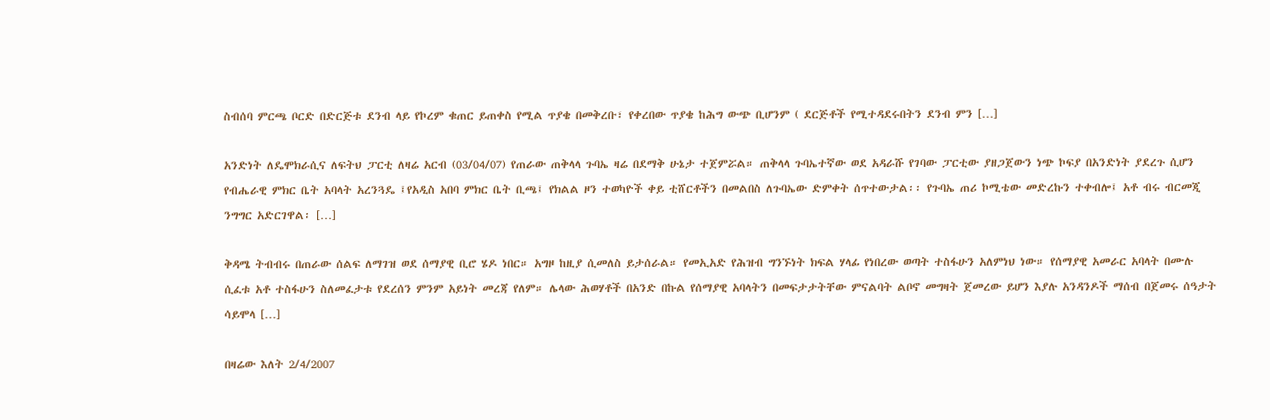ስብሰባ ምርጫ ቦርድ በድርጅቱ ደንብ ላይ የኮረም ቁጠር ይጠቀስ የሚል ጥያቄ በመቅረቡ፣ የቀረበው ጥያቄ ከሕግ ውጭ ቢሆንም ( ደርጅቶች የሚተዳደሩበትን ደንብ ምን […]

አንድነት ለዴሞክራሲና ለፍትህ ፓርቲ ለዛሬ አርብ (03/04/07) የጠራው ጠቅላላ ጉባኤ ዛሬ በደማቅ ሁኔታ ተጀምሯል። ጠቅላላ ጉባኤተኛው ወደ አዳራሹ የገባው ፓርቲው ያዘጋጀውን ነጭ ኮፍያ በአንድነት ያደረጉ ሲሆን የብሔራዊ ምክር ቤት አባላት አረንጓዴ ፤የአዲስ አበባ ምክር ቤት ቢጫ፤ የክልል ዞን ተወካዮች ቀይ ቲሸርቶችን በመልበስ ለጉባኤው ድምቀት ሰጥተውታል፡፡ የጉባኤ ጠሪ ኮሚቴው መድረኩን ተቀብሎ፤ አቶ ብሩ ብርመጂ ንግግር አድርገዋል፡ […]

ቅዳሜ ትብብሩ በጠራው ሰልፍ ለማገዝ ወደ ሰማያዊ ቢሮ ሄዶ ነበር። አግዞ ከዚያ ሲመለስ ይታሰራል። የመኢአድ የሕዝብ ግንኙነት ክፍል ሃላፊ የነበረው ወጣት ተስፋሁን አለምነህ ነው። የሰማያዊ አመራር አባላት በሙሉ ሲፈቱ አቶ ተስፋሁን ስለመፈታቱ የደረሰን ምንም አይነት መረጃ የለም። ሌላው ሕወሃቶች በአንድ በኩል የሰማያዊ አባላትን በመፍታታትቸው ምናልባት ልቦኖ መግዛት ጀመረው ይሆን እያሉ አንዳንዶች ማሰብ በጀመሩ ሰዓታት ሳይሞላ […]

በዛሬው እለት 2/4/2007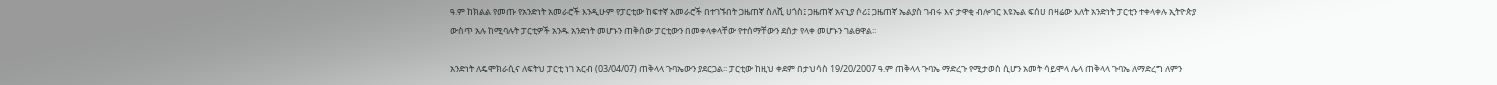ዓ.ም ከክልል የመጡ የአንድነት አመራሮች እንዲሁም የፓርቲው ከፍተኛ አመራሮች በተገኙበት ጋዜጠኛ ስለሺ ሀጎስ፤ ጋዜጠኛ አናኒያ ሶሪ፤ ጋዜጠኛ ኤልያስ ገብሩ እና ታዋቂ ብሎገር እዩኤል ፍሰሀ በዛሬው እለት አንድነት ፓርቲን ተቀላቀሉ ኢትዮጵያ ውስጥ አሉ ከሚባሉት ፓርቲዎች አንዱ አንድነት መሆኑን ጠቅሰው ፓርቲውን በመቀላቀላቸው የተሰማቸውን ደሰታ የላቀ መሆኑን ገልፀዋል፡፡

አንድነት ለዴሞክራሲና ለፍትህ ፓርቲ ነገ አርብ (03/04/07) ጠቅላላ ጉባኤውን ያደርጋል፡፡ ፓርቲው ከዚህ ቀደም በታህሳስ 19/20/2007 ዓ.ም ጠቅላላ ጉባኤ ማድረጉ የሚታወስ ሲሆን አመት ሳይሞላ ሌላ ጠቅላላ ጉባኤ ለማድረግ ለምን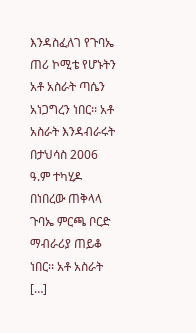እንዳስፈለገ የጉባኤ ጠሪ ኮሚቴ የሆኑትን አቶ አስራት ጣሴን አነጋግረን ነበር፡፡ አቶ አስራት እንዳብራሩት በታህሳስ 2006 ዓ.ም ተካሂዶ በነበረው ጠቅላላ ጉባኤ ምርጫ ቦርድ ማብራሪያ ጠይቆ ነበር፡፡ አቶ አስራት […]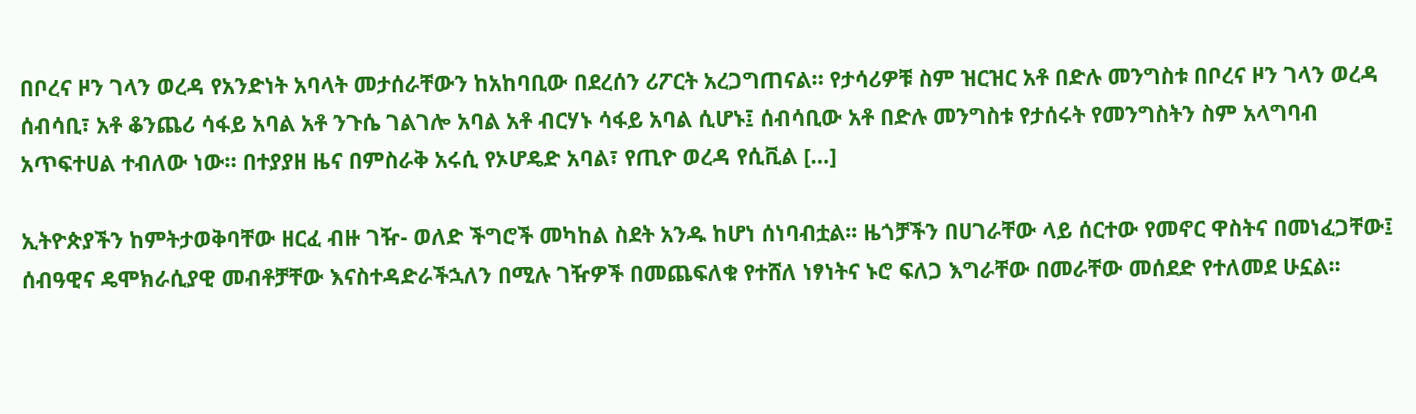በቦረና ዞን ገላን ወረዳ የአንድነት አባላት መታሰራቸውን ከአከባቢው በደረሰን ሪፖርት አረጋግጠናል። የታሳሪዎቹ ስም ዝርዝር አቶ በድሉ መንግስቱ በቦረና ዞን ገላን ወረዳ ሰብሳቢ፣ አቶ ቆንጨሪ ሳፋይ አባል አቶ ንጉሴ ገልገሎ አባል አቶ ብርሃኑ ሳፋይ አባል ሲሆኑ፤ ሰብሳቢው አቶ በድሉ መንግስቱ የታሰሩት የመንግስትን ስም አላግባብ አጥፍተሀል ተብለው ነው። በተያያዘ ዜና በምስራቅ አሩሲ የኦሆዴድ አባል፣ የጢዮ ወረዳ የሲቪል […]

ኢትዮጵያችን ከምትታወቅባቸው ዘርፈ ብዙ ገዥ- ወለድ ችግሮች መካከል ስደት አንዱ ከሆነ ሰነባብቷል፡፡ ዜጎቻችን በሀገራቸው ላይ ሰርተው የመኖር ዋስትና በመነፈጋቸው፤ ሰብዓዊና ዴሞክራሲያዊ መብቶቻቸው እናስተዳድራችኋለን በሚሉ ገዥዎች በመጨፍለቁ የተሸለ ነፃነትና ኑሮ ፍለጋ እግራቸው በመራቸው መሰደድ የተለመደ ሁኗል፡፡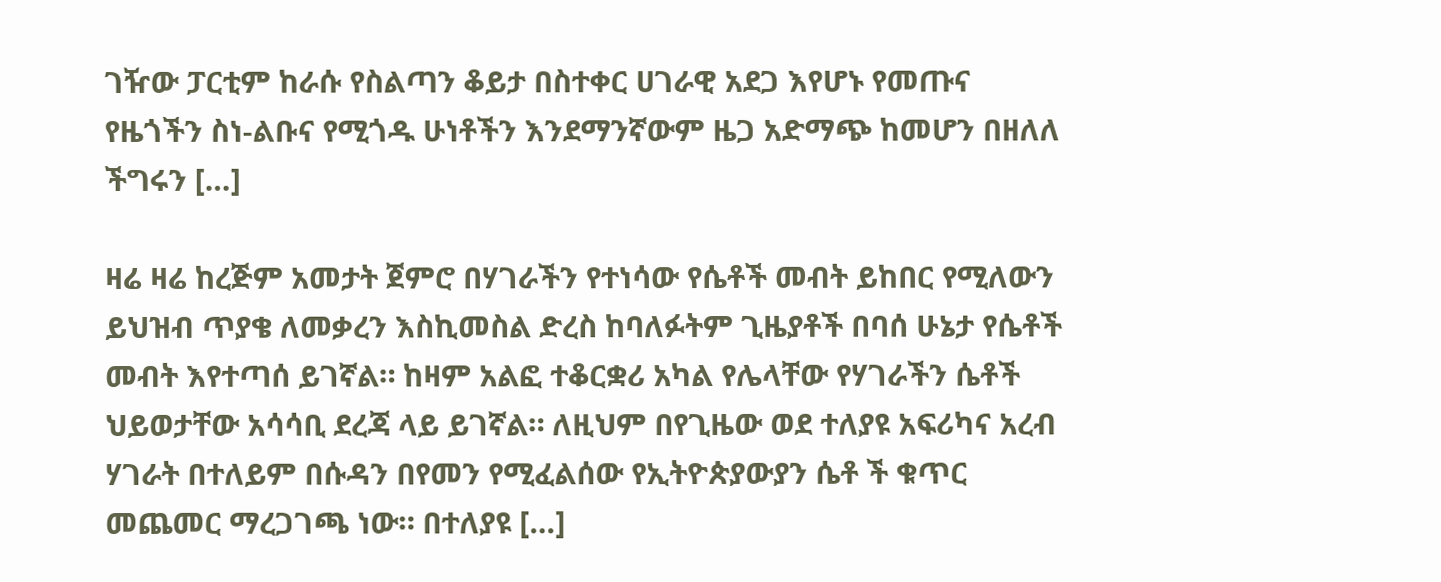ገዥው ፓርቲም ከራሱ የስልጣን ቆይታ በስተቀር ሀገራዊ አደጋ እየሆኑ የመጡና የዜጎችን ስነ-ልቡና የሚጎዱ ሁነቶችን እንደማንኛውም ዜጋ አድማጭ ከመሆን በዘለለ ችግሩን […]

ዛሬ ዛሬ ከረጅም አመታት ጀምሮ በሃገራችን የተነሳው የሴቶች መብት ይከበር የሚለውን ይህዝብ ጥያቄ ለመቃረን እስኪመስል ድረስ ከባለፉትም ጊዜያቶች በባሰ ሁኔታ የሴቶች መብት እየተጣሰ ይገኛል። ከዛም አልፎ ተቆርቋሪ አካል የሌላቸው የሃገራችን ሴቶች ህይወታቸው አሳሳቢ ደረጃ ላይ ይገኛል። ለዚህም በየጊዜው ወደ ተለያዩ አፍሪካና አረብ ሃገራት በተለይም በሱዳን በየመን የሚፈልሰው የኢትዮጵያውያን ሴቶ ች ቁጥር መጨመር ማረጋገጫ ነው። በተለያዩ […]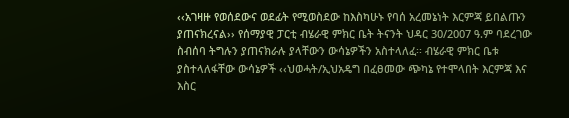‹‹አገዛዙ የወሰደውና ወደፊት የሚወስደው ከእስካሁኑ የባሰ አረመኔነት እርምጃ ይበልጡን ያጠናክረናል›› የሰማያዊ ፓርቲ ብሄራዊ ምክር ቤት ትናንት ህዳር 30/2007 ዓ.ም ባደረገው ስብሰባ ትግሉን ያጠናክራሉ ያላቸውን ውሳኔዎችን አስተላለፈ፡፡ ብሄራዊ ምክር ቤቱ ያስተላለፋቸው ውሳኔዎች ‹‹ህወሓት/ኢህአዴግ በፈፀመው ጭካኔ የተሞላበት እርምጃ እና እስር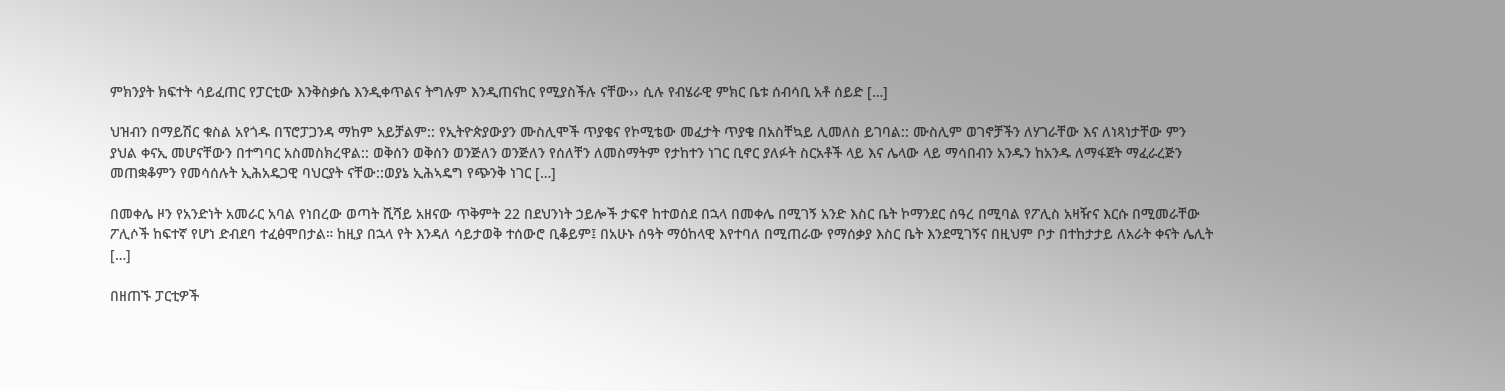ምክንያት ክፍተት ሳይፈጠር የፓርቲው እንቅስቃሴ እንዲቀጥልና ትግሉም እንዲጠናከር የሚያስችሉ ናቸው›› ሲሉ የብሄራዊ ምክር ቤቱ ሰብሳቢ አቶ ሰይድ […]

ህዝብን በማይሽር ቁስል አየጎዱ በፕሮፓጋንዳ ማከም አይቻልም:: የኢትዮጵያውያን ሙስሊሞች ጥያቄና የኮሚቴው መፈታት ጥያቄ በአስቸኳይ ሊመለስ ይገባል:: ሙስሊም ወገኖቻችን ለሃገራቸው እና ለነጻነታቸው ምን ያህል ቀናኢ መሆናቸውን በተግባር አስመስክረዋል:: ወቅሰን ወቅሰን ወንጅለን ወንጅለን የሰለቸን ለመስማትም የታከተን ነገር ቢኖር ያለፉት ስርአቶች ላይ እና ሌላው ላይ ማሳበብን አንዱን ከአንዱ ለማፋጀት ማፈራረጅን መጠቋቆምን የመሳሰሉት ኢሕአዴጋዊ ባህርያት ናቸው::ወያኔ ኢሕኣዴግ የጭንቅ ነገር […]

በመቀሌ ዞን የአንድነት አመራር አባል የነበረው ወጣት ሺሻይ አዘናው ጥቅምት 22 በደህንነት ኃይሎች ታፍኖ ከተወሰደ በኋላ በመቀሌ በሚገኝ አንድ እስር ቤት ኮማንደር ሰዓረ በሚባል የፖሊስ አዛዥና እርሱ በሚመራቸው ፖሊሶች ከፍተኛ የሆነ ድብደባ ተፈፅሞበታል። ከዚያ በኋላ የት እንዳለ ሳይታወቅ ተሰውሮ ቢቆይም፤ በአሁኑ ሰዓት ማዕከላዊ እየተባለ በሚጠራው የማሰቃያ እስር ቤት እንደሚገኝና በዚህም ቦታ በተከታታይ ለአራት ቀናት ሌሊት […]

በዘጠኙ ፓርቲዎች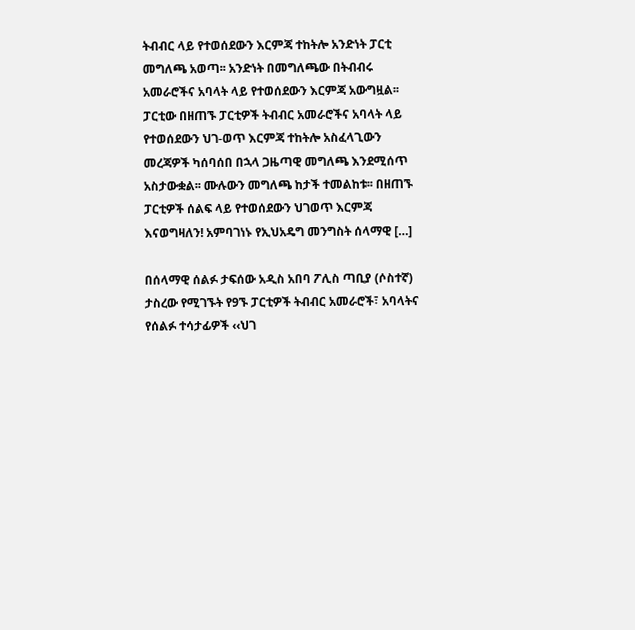ትብብር ላይ የተወሰደውን እርምጃ ተከትሎ አንድነት ፓርቲ መግለጫ አወጣ፡፡ አንድነት በመግለጫው በትብብሩ አመራሮችና አባላት ላይ የተወሰደውን እርምጃ አውግዟል፡፡ ፓርቲው በዘጠኙ ፓርቲዎች ትብብር አመራሮችና አባላት ላይ የተወሰደውን ህገ-ወጥ እርምጃ ተከትሎ አስፈላጊውን መረጃዎች ካሰባሰበ በኋላ ጋዜጣዊ መግለጫ እንደሚሰጥ አስታውቋል፡፡ ሙሉውን መግለጫ ከታች ተመልከቱ፡፡ በዘጠኙ ፓርቲዎች ሰልፍ ላይ የተወሰደውን ህገወጥ እርምጃ እናወግዛለን! አምባገነኑ የኢህአዴግ መንግስት ሰላማዊ […]

በሰላማዊ ሰልፉ ታፍሰው አዲስ አበባ ፖሊስ ጣቢያ (ሶስተኛ) ታስረው የሚገኙት የ9ኙ ፓርቲዎች ትብብር አመራሮች፣ አባላትና የሰልፉ ተሳታፊዎች ‹‹ህገ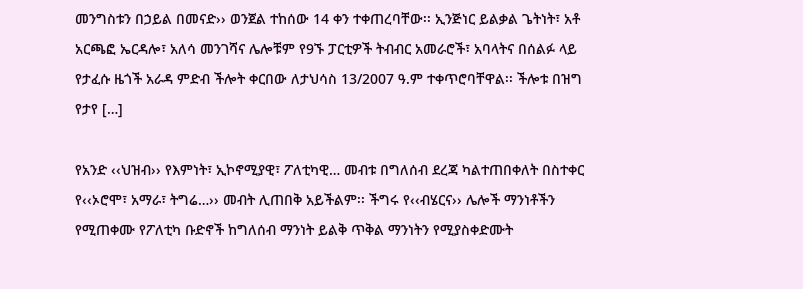መንግስቱን በኃይል በመናድ›› ወንጀል ተከሰው 14 ቀን ተቀጠረባቸው፡፡ ኢንጅነር ይልቃል ጌትነት፣ አቶ አርጫፎ ኤርዳሎ፣ አለሳ መንገሻና ሌሎቹም የ9ኙ ፓርቲዎች ትብብር አመራሮች፣ አባላትና በሰልፉ ላይ የታፈሱ ዜጎች አራዳ ምድብ ችሎት ቀርበው ለታህሳስ 13/2007 ዓ.ም ተቀጥሮባቸዋል፡፡ ችሎቱ በዝግ የታየ […]

የአንድ ‹‹ህዝብ›› የእምነት፣ ኢኮኖሚያዊ፣ ፖለቲካዊ… መብቱ በግለሰብ ደረጃ ካልተጠበቀለት በስተቀር የ‹‹ኦሮሞ፣ አማራ፣ ትግሬ…›› መብት ሊጠበቅ አይችልም፡፡ ችግሩ የ‹‹ብሄርና›› ሌሎች ማንነቶችን የሚጠቀሙ የፖለቲካ ቡድኖች ከግለሰብ ማንነት ይልቅ ጥቅል ማንነትን የሚያስቀድሙት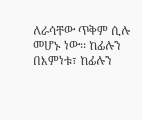ለራሳቸው ጥቅም ሲሉ መሆኑ ነው፡፡ ከፊሉን በእምነቱ፣ ከፊሉን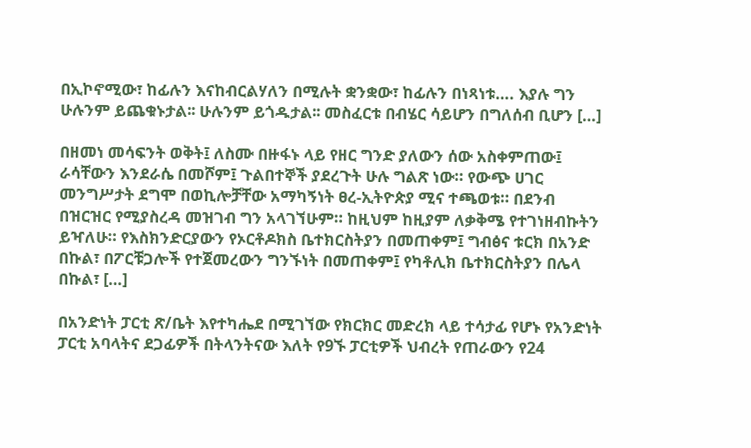በኢኮኖሚው፣ ከፊሉን እናከብርልሃለን በሚሉት ቋንቋው፣ ከፊሉን በነጻነቱ…. እያሉ ግን ሁሉንም ይጨቁኑታል፡፡ ሁሉንም ይጎዱታል፡፡ መስፈርቱ በብሄር ሳይሆን በግለሰብ ቢሆን […]

በዘመነ መሳፍንት ወቅት፤ ለስሙ በዙፋኑ ላይ የዘር ግንድ ያለውን ሰው አስቀምጠው፤ ራሳቸውን እንደራሴ በመሾም፤ ጉልበተኞች ያደረጉት ሁሉ ግልጽ ነው። የውጭ ሀገር መንግሥታት ደግሞ በወኪሎቻቸው አማካኝነት ፀረ-ኢትዮጵያ ሚና ተጫወቱ። በደንብ በዝርዝር የሚያስረዳ መዝገብ ግን አላገኘሁም። ከዚህም ከዚያም ለቃቅሜ የተገነዘብኩትን ይዣለሁ። የእስክንድርያውን የኦርቶዶክስ ቤተክርስትያን በመጠቀም፤ ግብፅና ቱርክ በአንድ በኩል፣ በፖርቹጋሎች የተጀመረውን ግንኙነት በመጠቀም፤ የካቶሊክ ቤተክርስትያን በሌላ በኩል፣ […]

በአንድነት ፓርቲ ጽ/ቤት እየተካሔደ በሚገኘው የክርክር መድረክ ላይ ተሳታፊ የሆኑ የአንድነት ፓርቲ አባላትና ደጋፊዎች በትላንትናው እለት የ9ኙ ፓርቲዎች ህብረት የጠራውን የ24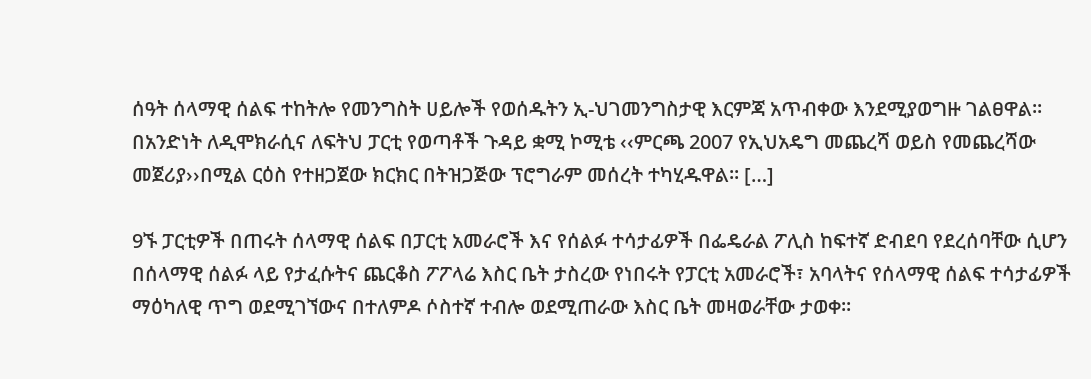ሰዓት ሰላማዊ ሰልፍ ተከትሎ የመንግስት ሀይሎች የወሰዱትን ኢ-ህገመንግስታዊ እርምጃ አጥብቀው እንደሚያወግዙ ገልፀዋል፡፡ በአንድነት ለዲሞክራሲና ለፍትህ ፓርቲ የወጣቶች ጉዳይ ቋሚ ኮሚቴ ‹‹ምርጫ 2007 የኢህአዴግ መጨረሻ ወይስ የመጨረሻው መጀሪያ››በሚል ርዕስ የተዘጋጀው ክርክር በትዝጋጅው ፕሮግራም መሰረት ተካሂዱዋል፡፡ […]

9ኙ ፓርቲዎች በጠሩት ሰላማዊ ሰልፍ በፓርቲ አመራሮች እና የሰልፉ ተሳታፊዎች በፌዴራል ፖሊስ ከፍተኛ ድብደባ የደረሰባቸው ሲሆን በሰላማዊ ሰልፉ ላይ የታፈሱትና ጨርቆስ ፖፖላሬ እስር ቤት ታስረው የነበሩት የፓርቲ አመራሮች፣ አባላትና የሰላማዊ ሰልፍ ተሳታፊዎች ማዕካለዊ ጥግ ወደሚገኘውና በተለምዶ ሶስተኛ ተብሎ ወደሚጠራው እስር ቤት መዛወራቸው ታወቀ፡፡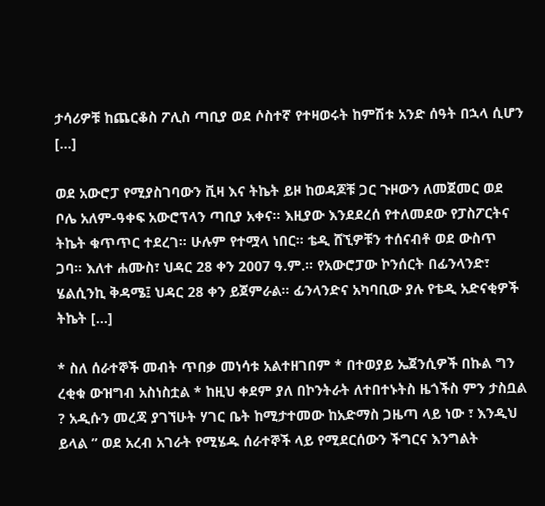ታሳሪዎቹ ከጨርቆስ ፖሊስ ጣቢያ ወደ ሶስተኛ የተዛወሩት ከምሽቱ አንድ ሰዓት በኋላ ሲሆን […]

ወደ አውሮፓ የሚያስገባውን ቪዛ እና ትኬት ይዞ ከወዳጆቹ ጋር ጉዞውን ለመጀመር ወደ ቦሌ አለም-ዓቀፍ አውሮፕላን ጣቢያ አቀና። እዚያው እንደደረሰ የተለመደው የፓስፖርትና ትኬት ቁጥጥር ተደረገ። ሁሉም የተሟላ ነበር። ቴዲ ሸኚዎቹን ተሰናብቶ ወደ ውስጥ ጋባ። እለተ ሐሙስ፣ ህዳር 28 ቀን 2007 ዓ.ም.። የአውሮፓው ኮንሰርት በፊንላንድ፣ ሄልሲንኪ ቅዳሜ፤ ህዳር 28 ቀን ይጀምራል። ፊንላንድና አካባቢው ያሉ የቴዲ አድናቂዎች ትኬት […]

* ስለ ሰራተኞች መብት ጥበቃ መነሳቱ አልተዘገበም * በተወያይ ኤጀንሲዎች በኩል ግን ረቂቁ ውዝግብ አስነስቷል * ከዚህ ቀደም ያለ በኮንትራት ለተበተኑትስ ዜጎችስ ምን ታስቧል ? አዲሱን መረጃ ያገኘሁት ሃገር ቤት ከሚታተመው ከአድማስ ጋዜጣ ላይ ነው ፣ እንዲህ ይላል ” ወደ አረብ አገራት የሚሄዱ ሰራተኞች ላይ የሚደርሰውን ችግርና እንግልት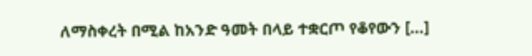ለማስቀረት በሚል ከአንድ ዓመት በላይ ተቋርጦ የቆየውን […]